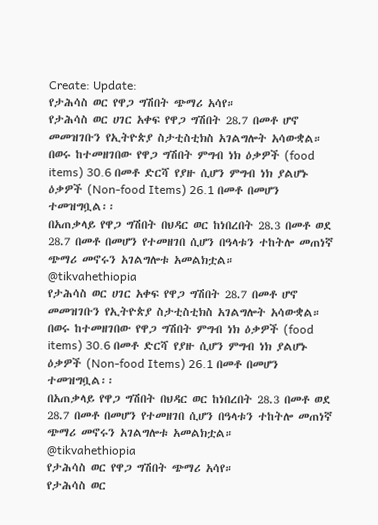Create: Update:
የታሕሳስ ወር የዋጋ ግሽበት ጭማሪ አሳየ።
የታሕሳስ ወር ሀገር አቀፍ የዋጋ ግሽበት 28.7 በመቶ ሆኖ መመዝገቡን የኢትዮጵያ ስታቲስቲክስ አገልግሎት አሳውቋል።
በወሩ ከተመዘገበው የዋጋ ግሽበት ምግብ ነክ ዕቃዎች (food items) 30.6 በመቶ ድርሻ የያዙ ሲሆን ምግብ ነክ ያልሆኑ ዕቃዎች (Non-food Items) 26.1 በመቶ በመሆን ተመዝግቧል፡፡
በአጠቃላይ የዋጋ ግሽበት በህዳር ወር ከነበረበት 28.3 በመቶ ወደ 28.7 በመቶ በመሆን የተመዘገበ ሲሆን በዓላቱን ተከትሎ መጠነኛ ጭማሪ መኖሩን አገልግሎቱ አመልክቷል።
@tikvahethiopia
የታሕሳስ ወር ሀገር አቀፍ የዋጋ ግሽበት 28.7 በመቶ ሆኖ መመዝገቡን የኢትዮጵያ ስታቲስቲክስ አገልግሎት አሳውቋል።
በወሩ ከተመዘገበው የዋጋ ግሽበት ምግብ ነክ ዕቃዎች (food items) 30.6 በመቶ ድርሻ የያዙ ሲሆን ምግብ ነክ ያልሆኑ ዕቃዎች (Non-food Items) 26.1 በመቶ በመሆን ተመዝግቧል፡፡
በአጠቃላይ የዋጋ ግሽበት በህዳር ወር ከነበረበት 28.3 በመቶ ወደ 28.7 በመቶ በመሆን የተመዘገበ ሲሆን በዓላቱን ተከትሎ መጠነኛ ጭማሪ መኖሩን አገልግሎቱ አመልክቷል።
@tikvahethiopia
የታሕሳስ ወር የዋጋ ግሽበት ጭማሪ አሳየ።
የታሕሳስ ወር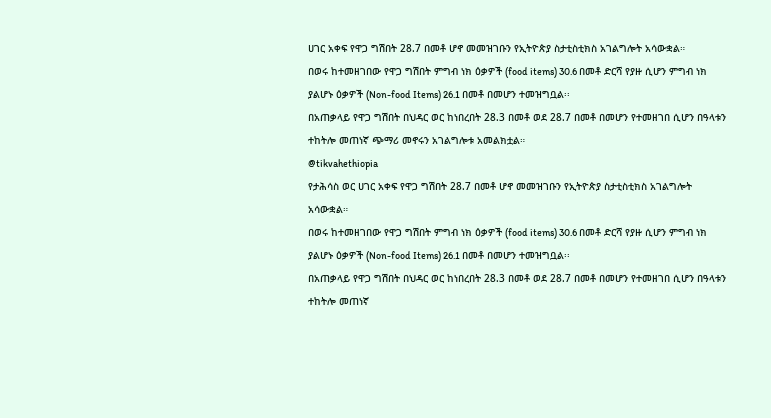ሀገር አቀፍ የዋጋ ግሽበት 28.7 በመቶ ሆኖ መመዝገቡን የኢትዮጵያ ስታቲስቲክስ አገልግሎት አሳውቋል።
በወሩ ከተመዘገበው የዋጋ ግሽበት ምግብ ነክ ዕቃዎች (food items) 30.6 በመቶ ድርሻ የያዙ ሲሆን ምግብ ነክ ያልሆኑ ዕቃዎች (Non-food Items) 26.1 በመቶ በመሆን ተመዝግቧል፡፡
በአጠቃላይ የዋጋ ግሽበት በህዳር ወር ከነበረበት 28.3 በመቶ ወደ 28.7 በመቶ በመሆን የተመዘገበ ሲሆን በዓላቱን ተከትሎ መጠነኛ ጭማሪ መኖሩን አገልግሎቱ አመልክቷል።
@tikvahethiopia
የታሕሳስ ወር ሀገር አቀፍ የዋጋ ግሽበት 28.7 በመቶ ሆኖ መመዝገቡን የኢትዮጵያ ስታቲስቲክስ አገልግሎት አሳውቋል።
በወሩ ከተመዘገበው የዋጋ ግሽበት ምግብ ነክ ዕቃዎች (food items) 30.6 በመቶ ድርሻ የያዙ ሲሆን ምግብ ነክ ያልሆኑ ዕቃዎች (Non-food Items) 26.1 በመቶ በመሆን ተመዝግቧል፡፡
በአጠቃላይ የዋጋ ግሽበት በህዳር ወር ከነበረበት 28.3 በመቶ ወደ 28.7 በመቶ በመሆን የተመዘገበ ሲሆን በዓላቱን ተከትሎ መጠነኛ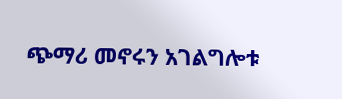ጭማሪ መኖሩን አገልግሎቱ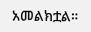አመልክቷል።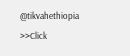@tikvahethiopia
>>Click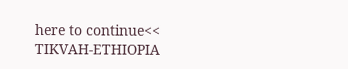here to continue<<
TIKVAH-ETHIOPIA